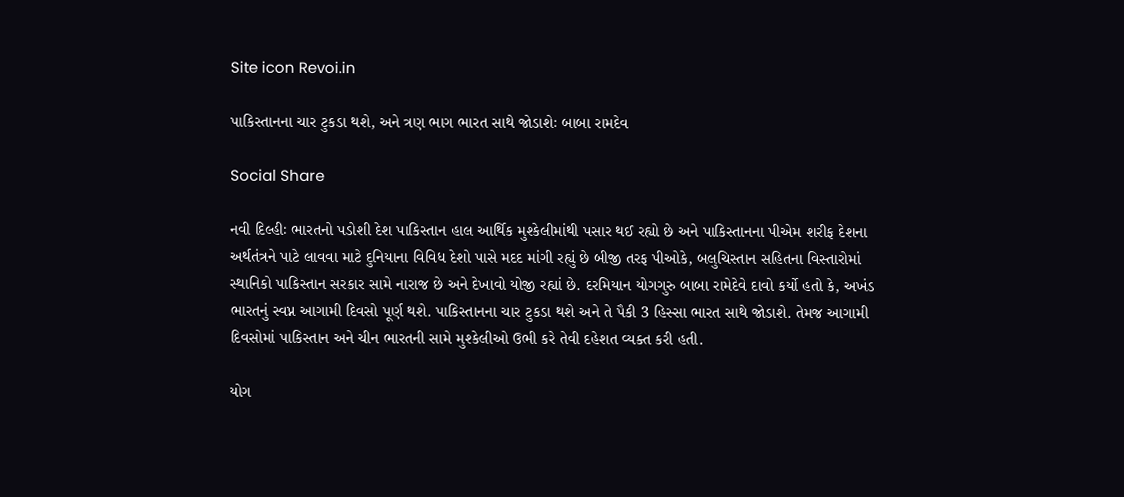Site icon Revoi.in

પાકિસ્તાનના ચાર ટુકડા થશે, અને ત્રણ ભાગ ભારત સાથે જોડાશેઃ બાબા રામદેવ

Social Share

નવી દિલ્હીઃ ભારતનો પડોશી દેશ પાકિસ્તાન હાલ આર્થિક મુશ્કેલીમાંથી પસાર થઈ રહ્યો છે અને પાકિસ્તાનના પીએમ શરીફ દેશના અર્થતંત્રને પાટે લાવવા માટે દુનિયાના વિવિધ દેશો પાસે મદદ માંગી રહ્યું છે બીજી તરફ પીઓકે, બલુચિસ્તાન સહિતના વિસ્તારોમાં સ્થાનિકો પાકિસ્તાન સરકાર સામે નારાજ છે અને દેખાવો યોજી રહ્યાં છે. દરમિયાન યોગગુરુ બાબા રામેદેવે દાવો કર્યો હતો કે, અખંડ ભારતનું સ્વપ્ન આગામી દિવસો પૂર્ણ થશે. પાકિસ્તાનના ચાર ટુકડા થશે અને તે પૈકી 3 હિસ્સા ભારત સાથે જોડાશે. તેમજ આગામી દિવસોમાં પાકિસ્તાન અને ચીન ભારતની સામે મુશ્કેલીઓ ઉભી કરે તેવી દહેશત વ્યક્ત કરી હતી.

યોગ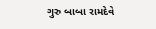ગુરુ બાબા રામદેવે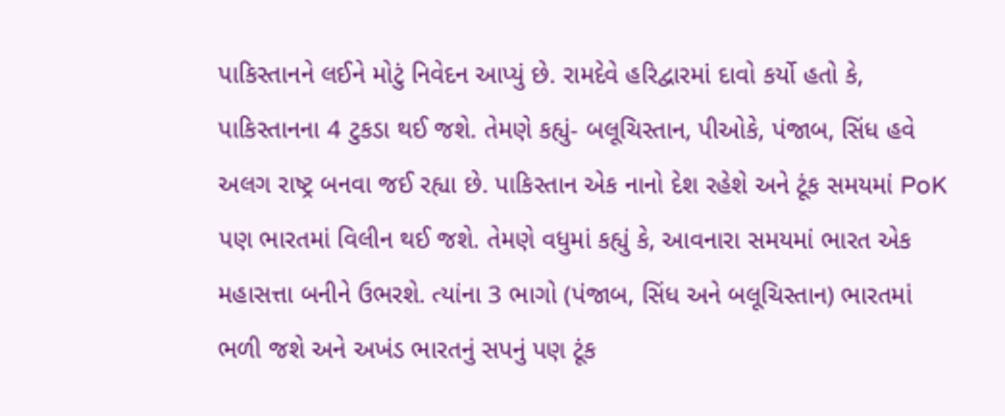પાકિસ્તાનને લઈને મોટું નિવેદન આપ્યું છે. રામદેવે હરિદ્વારમાં દાવો કર્યો હતો કે, પાકિસ્તાનના 4 ટુકડા થઈ જશે. તેમણે કહ્યું- બલૂચિસ્તાન, પીઓકે, પંજાબ, સિંધ હવે અલગ રાષ્ટ્ર બનવા જઈ રહ્યા છે. પાકિસ્તાન એક નાનો દેશ રહેશે અને ટૂંક સમયમાં PoK પણ ભારતમાં વિલીન થઈ જશે. તેમણે વધુમાં કહ્યું કે, આવનારા સમયમાં ભારત એક મહાસત્તા બનીને ઉભરશે. ત્યાંના 3 ભાગો (પંજાબ, સિંધ અને બલૂચિસ્તાન) ભારતમાં ભળી જશે અને અખંડ ભારતનું સપનું પણ ટૂંક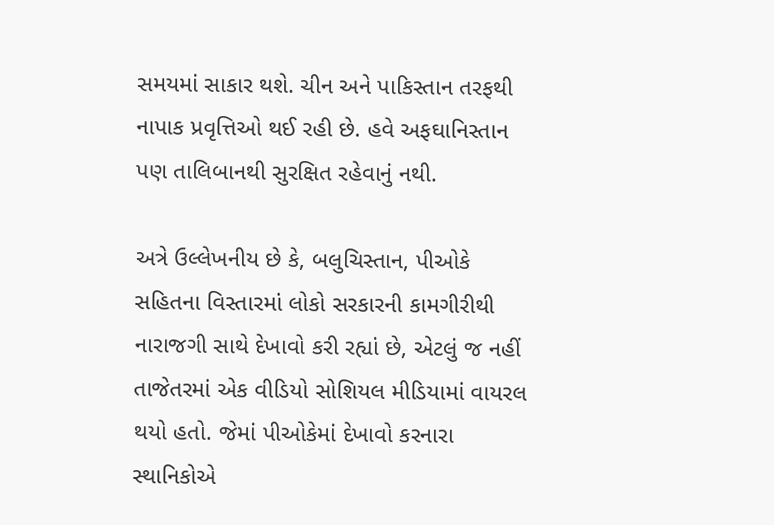સમયમાં સાકાર થશે. ચીન અને પાકિસ્તાન તરફથી નાપાક પ્રવૃત્તિઓ થઈ રહી છે. હવે અફઘાનિસ્તાન પણ તાલિબાનથી સુરક્ષિત રહેવાનું નથી.

અત્રે ઉલ્લેખનીય છે કે, બલુચિસ્તાન, પીઓકે સહિતના વિસ્તારમાં લોકો સરકારની કામગીરીથી નારાજગી સાથે દેખાવો કરી રહ્યાં છે, એટલું જ નહીં તાજેતરમાં એક વીડિયો સોશિયલ મીડિયામાં વાયરલ થયો હતો. જેમાં પીઓકેમાં દેખાવો કરનારા સ્થાનિકોએ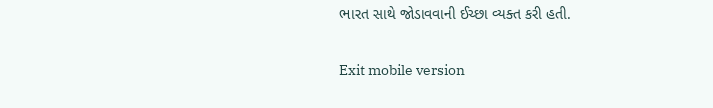ભારત સાથે જોડાવવાની ઈચ્છા વ્યક્ત કરી હતી.

Exit mobile version